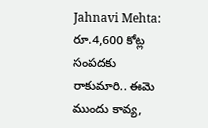Jahnavi Mehta: రూ.4,600 కోట్ల సంపదకు రాకుమారి.. ఈమె ముందు కావ్య,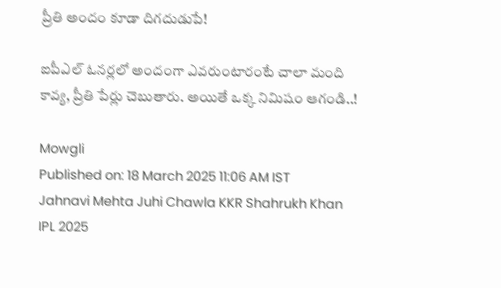ప్రీతి అందం కూడా దిగదుడుపే!

ఐపీఎల్‌ ఓనర్లలో అందంగా ఎవరుంటారంటే చాలా మంది కావ్య, ప్రీతి పేర్లు చెబుతారు. అయితే ఒక్క నిమిషం ఆగండి..!

Mowgli
Published on: 18 March 2025 11:06 AM IST
Jahnavi Mehta Juhi Chawla KKR Shahrukh Khan IPL 2025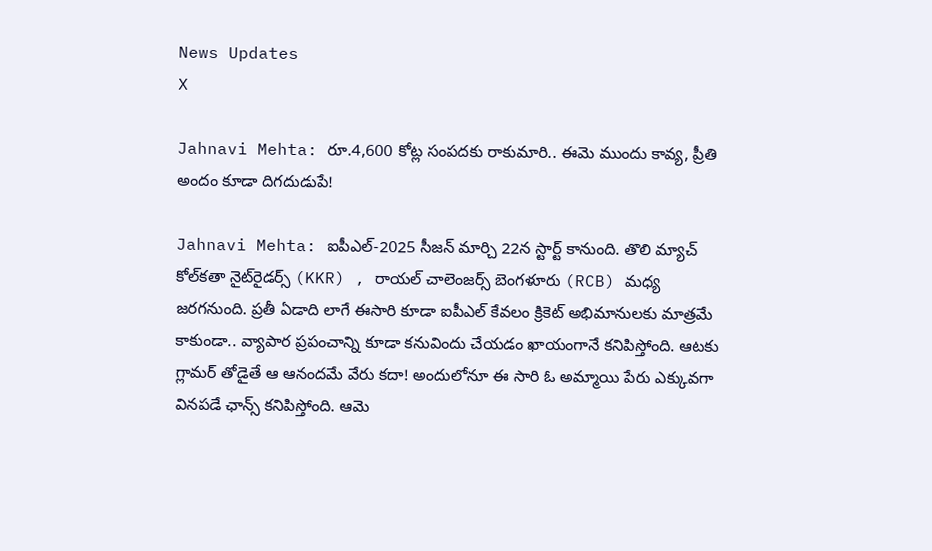News Updates
X

Jahnavi Mehta: రూ.4,600 కోట్ల సంపదకు రాకుమారి.. ఈమె ముందు కావ్య, ప్రీతి అందం కూడా దిగదుడుపే!

Jahnavi Mehta: ఐపీఎల్-2025 సీజన్ మార్చి 22న స్టార్ట్ కానుంది. తొలి మ్యాచ్ కోల్‌కతా నైట్‌రైడర్స్ (KKR) , రాయల్ చాలెంజర్స్ బెంగళూరు (RCB) మధ్య జరగనుంది. ప్రతీ ఏడాది లాగే ఈసారి కూడా ఐపీఎల్ కేవలం క్రికెట్ అభిమానులకు మాత్రమే కాకుండా.. వ్యాపార ప్రపంచాన్ని కూడా కనువిందు చేయడం ఖాయంగానే కనిపిస్తోంది. ఆటకు గ్లామర్‌ తోడైతే ఆ ఆనందమే వేరు కదా! అందులోనూ ఈ సారి ఓ అమ్మాయి పేరు ఎక్కువగా వినపడే ఛాన్స్ కనిపిస్తోంది. ఆమె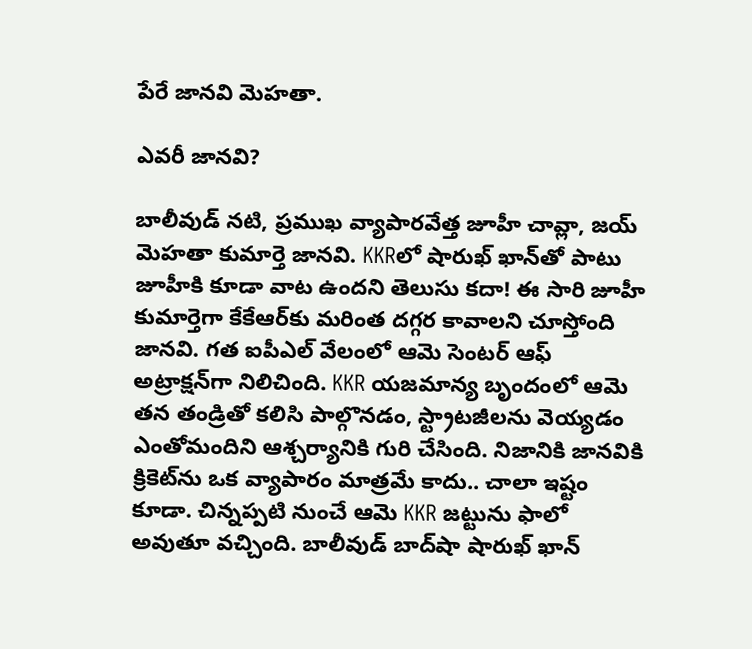పేరే జానవి మెహతా.

ఎవరీ జానవి?

బాలీవుడ్ నటి, ప్రముఖ వ్యాపారవేత్త జూహీ చావ్లా, జయ్ మెహతా కుమార్తె జానవి. KKRలో షారుఖ్‌ ఖాన్‌తో పాటు జూహీకి కూడా వాట ఉందని తెలుసు కదా! ఈ సారి జూహీ కుమార్తెగా కేకేఆర్‌కు మరింత దగ్గర కావాలని చూస్తోంది జానవి. గత ఐపీఎల్ వేలంలో ఆమె సెంటర్‌ ఆఫ్‌ అట్రాక్షన్‌గా నిలిచింది. KKR యజమాన్య బృందంలో ఆమె తన తండ్రితో కలిసి పాల్గొనడం, స్ట్రాటజీలను వెయ్యడం ఎంతోమందిని ఆశ్చర్యానికి గురి చేసింది. నిజానికి జానవికి క్రికెట్‌ను ఒక వ్యాపారం మాత్రమే కాదు.. చాలా ఇష్టం కూడా. చిన్నప్పటి నుంచే ఆమె KKR జట్టును ఫాలో అవుతూ వచ్చింది. బాలీవుడ్ బాద్‌షా షారుఖ్ ఖాన్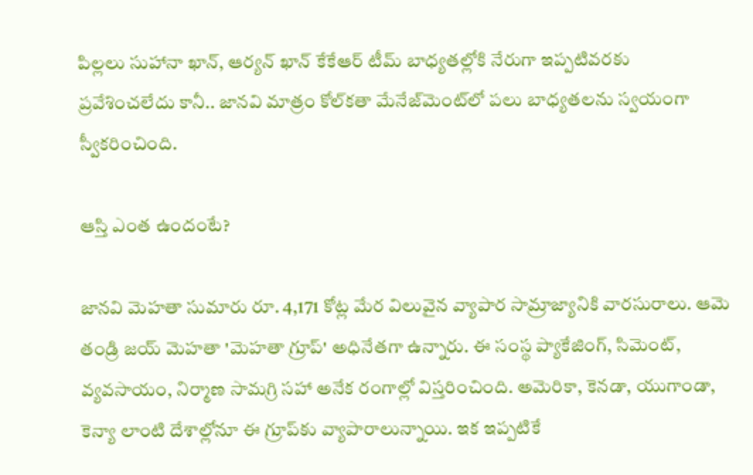పిల్లలు సుహానా ఖాన్, ఆర్యన్ ఖాన్‌ కేకేఆర్‌ టీమ్‌ బాధ్యతల్లోకి నేరుగా ఇప్పటివరకు ప్రవేశించలేదు కానీ.. జానవి మాత్రం కోల్‌కతా మేనేజ్‌మెంట్‌లో పలు బాధ్యతలను స్వయంగా స్వీకరించింది.

ఆస్తి ఎంత ఉందంటే?

జానవి మెహతా సుమారు రూ. 4,171 కోట్ల మేర విలువైన వ్యాపార సామ్రాజ్యానికి వారసురాలు. ఆమె తండ్రి జయ్ మెహతా 'మెహతా గ్రూప్' అధినేతగా ఉన్నారు. ఈ సంస్థ ప్యాకేజింగ్, సిమెంట్, వ్యవసాయం, నిర్మాణ సామగ్రి సహా అనేక రంగాల్లో విస్తరించింది. అమెరికా, కెనడా, యుగాండా, కెన్యా లాంటి దేశాల్లోనూ ఈ గ్రూప్‌కు వ్యాపారాలున్నాయి. ఇక ఇప్పటికే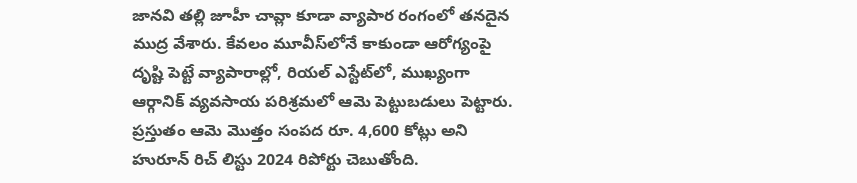జానవి తల్లి జూహీ చావ్లా కూడా వ్యాపార రంగంలో తనదైన ముద్ర వేశారు. కేవలం మూవీస్‌లోనే కాకుండా ఆరోగ్యంపై దృష్టి పెట్టే వ్యాపారాల్లో, రియల్ ఎస్టేట్‌లో, ముఖ్యంగా ఆర్గానిక్ వ్యవసాయ పరిశ్రమలో ఆమె పెట్టుబడులు పెట్టారు. ప్రస్తుతం ఆమె మొత్తం సంపద రూ. 4,600 కోట్లు అని హురూన్ రిచ్ లిస్టు 2024 రిపోర్టు చెబుతోంది.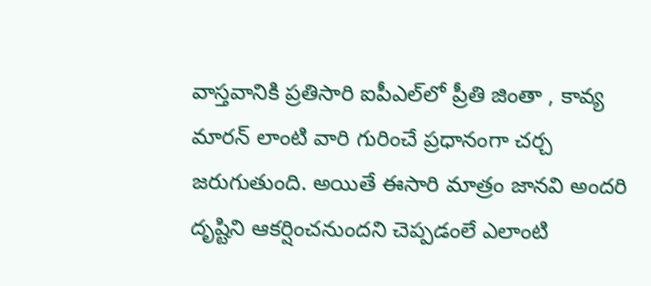వాస్తవానికి ప్రతిసారి ఐపీఎల్‌లో ప్రీతి జింతా , కావ్య మారన్ లాంటి వారి గురించే ప్రధానంగా చర్చ జరుగుతుంది. అయితే ఈసారి మాత్రం జానవి అందరి దృష్టిని ఆకర్షించనుందని చెప్పడంలే ఎలాంటి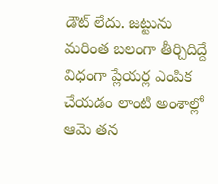డౌట్ లేదు. జట్టును మరింత బలంగా తీర్చిదిద్దే విధంగా ప్లేయర్ల ఎంపిక చేయడం లాంటి అంశాల్లో ఆమె తన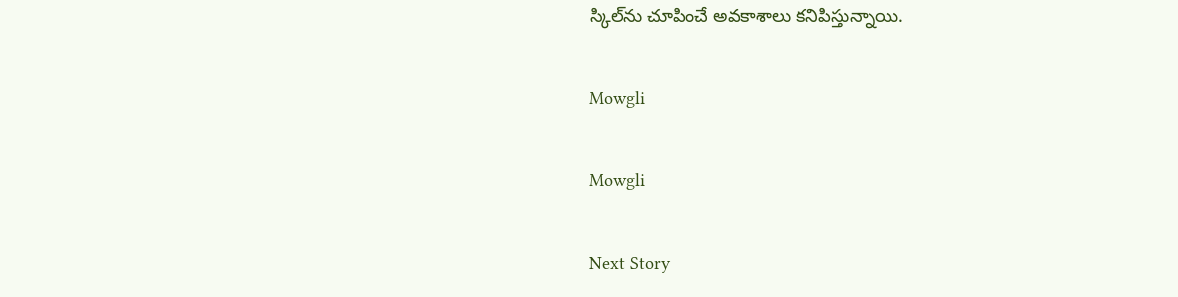స్కిల్‌ను చూపించే అవకాశాలు కనిపిస్తున్నాయి.

Mowgli

Mowgli

Next Story